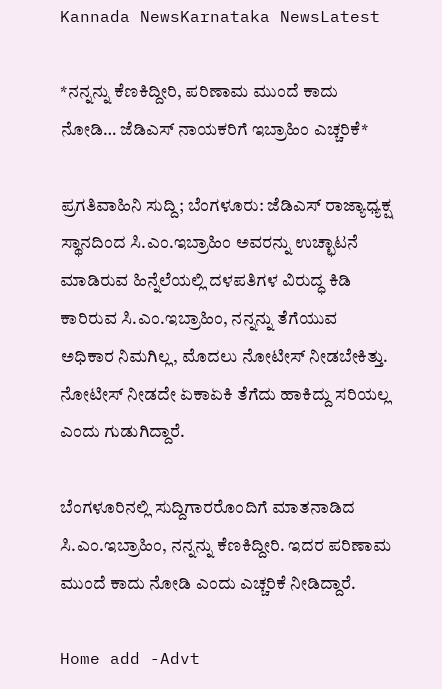Kannada NewsKarnataka NewsLatest

*ನನ್ನನ್ನು ಕೆಣಕಿದ್ದೀರಿ, ಪರಿಣಾಮ ಮುಂದೆ ಕಾದು ನೋಡಿ… ಜೆಡಿಎಸ್ ನಾಯಕರಿಗೆ ಇಬ್ರಾಹಿಂ ಎಚ್ಚರಿಕೆ*

ಪ್ರಗತಿವಾಹಿನಿ ಸುದ್ದಿ; ಬೆಂಗಳೂರು: ಜೆಡಿಎಸ್ ರಾಜ್ಯಾಧ್ಯಕ್ಷ ಸ್ಥಾನದಿಂದ ಸಿ.ಎಂ.ಇಬ್ರಾಹಿಂ ಅವರನ್ನು ಉಚ್ಛಾಟನೆ ಮಾಡಿರುವ ಹಿನ್ನೆಲೆಯಲ್ಲಿ ದಳಪತಿಗಳ ವಿರುದ್ಧ ಕಿಡಿ ಕಾರಿರುವ ಸಿ.ಎಂ.ಇಬ್ರಾಹಿಂ, ನನ್ನನ್ನು ತೆಗೆಯುವ ಅಧಿಕಾರ ನಿಮಗಿಲ್ಲ, ಮೊದಲು ನೋಟೀಸ್ ನೀಡಬೇಕಿತ್ತು. ನೋಟೀಸ್ ನೀಡದೇ ಏಕಾಏಕಿ ತೆಗೆದು ಹಾಕಿದ್ದು ಸರಿಯಲ್ಲ ಎಂದು ಗುಡುಗಿದ್ದಾರೆ.

ಬೆಂಗಳೂರಿನಲ್ಲಿ ಸುದ್ದಿಗಾರರೊಂದಿಗೆ ಮಾತನಾಡಿದ ಸಿ.ಎಂ.ಇಬ್ರಾಹಿಂ, ನನ್ನನ್ನು ಕೆಣಕಿದ್ದೀರಿ. ಇದರ ಪರಿಣಾಮ ಮುಂದೆ ಕಾದು ನೋಡಿ ಎಂದು ಎಚ್ಚರಿಕೆ ನೀಡಿದ್ದಾರೆ.

Home add -Advt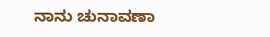ನಾನು ಚುನಾವಣಾ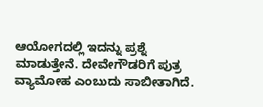ಆಯೋಗದಲ್ಲಿ ಇದನ್ನು ಪ್ರಶ್ನೆ ಮಾಡುತ್ತೇನೆ. ದೇವೇಗೌಡರಿಗೆ ಪುತ್ರ ವ್ಯಾಮೋಹ ಎಂಬುದು ಸಾಬೀತಾಗಿದೆ.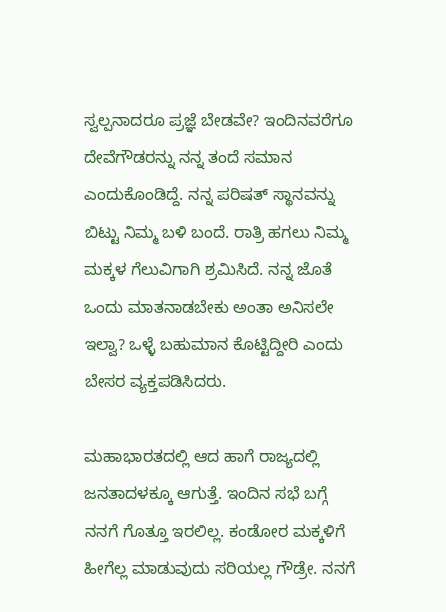ಸ್ವಲ್ಪನಾದರೂ ಪ್ರಜ್ಞೆ ಬೇಡವೇ? ಇಂದಿನವರೆಗೂ ದೇವೆಗೌಡರನ್ನು ನನ್ನ ತಂದೆ ಸಮಾನ ಎಂದುಕೊಂಡಿದ್ದೆ. ನನ್ನ ಪರಿಷತ್ ಸ್ಥಾನವನ್ನು ಬಿಟ್ಟು ನಿಮ್ಮ ಬಳಿ ಬಂದೆ. ರಾತ್ರಿ ಹಗಲು ನಿಮ್ಮ ಮಕ್ಕಳ ಗೆಲುವಿಗಾಗಿ ಶ್ರಮಿಸಿದೆ. ನನ್ನ ಜೊತೆ ಒಂದು ಮಾತನಾಡಬೇಕು ಅಂತಾ ಅನಿಸಲೇ ಇಲ್ವಾ? ಒಳ್ಳೆ ಬಹುಮಾನ ಕೊಟ್ಟಿದ್ದೀರಿ ಎಂದು ಬೇಸರ ವ್ಯಕ್ತಪಡಿಸಿದರು.

ಮಹಾಭಾರತದಲ್ಲಿ ಆದ ಹಾಗೆ ರಾಜ್ಯದಲ್ಲಿ ಜನತಾದಳಕ್ಕೂ ಆಗುತ್ತೆ. ಇಂದಿನ ಸಭೆ ಬಗ್ಗೆ ನನಗೆ ಗೊತ್ತೂ ಇರಲಿಲ್ಲ. ಕಂಡೋರ ಮಕ್ಕಳಿಗೆ ಹೀಗೆಲ್ಲ ಮಾಡುವುದು ಸರಿಯಲ್ಲ ಗೌಡ್ರೇ. ನನಗೆ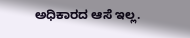ಅಧಿಕಾರದ ಆಸೆ ಇಲ್ಲ.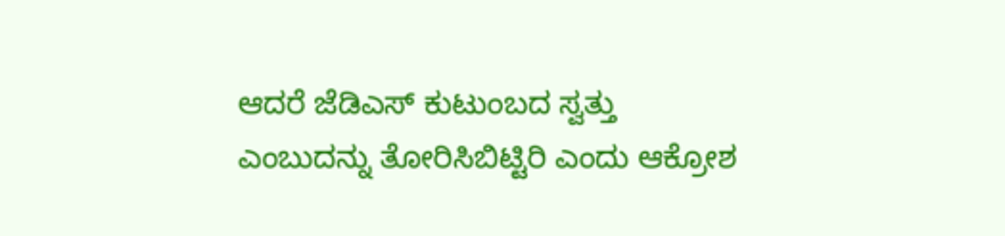ಆದರೆ ಜೆಡಿಎಸ್ ಕುಟುಂಬದ ಸ್ವತ್ತು ಎಂಬುದನ್ನು ತೋರಿಸಿಬಿಟ್ಟಿರಿ ಎಂದು ಆಕ್ರೋಶ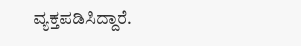ವ್ಯಕ್ತಪಡಿಸಿದ್ದಾರೆ.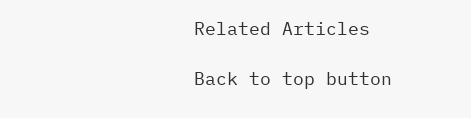Related Articles

Back to top button